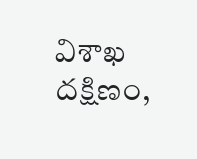విశాఖ దక్షిణం,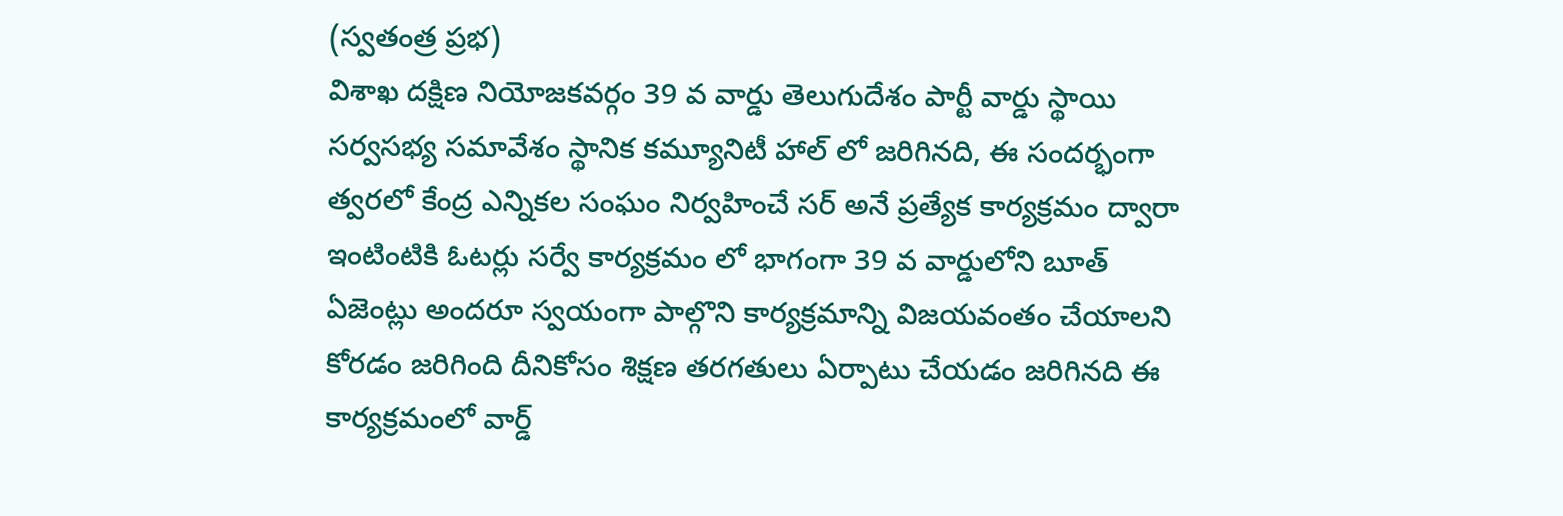(స్వతంత్ర ప్రభ)
విశాఖ దక్షిణ నియోజకవర్గం 39 వ వార్డు తెలుగుదేశం పార్టీ వార్డు స్థాయి సర్వసభ్య సమావేశం స్థానిక కమ్యూనిటీ హాల్ లో జరిగినది, ఈ సందర్భంగా త్వరలో కేంద్ర ఎన్నికల సంఘం నిర్వహించే సర్ అనే ప్రత్యేక కార్యక్రమం ద్వారా ఇంటింటికి ఓటర్లు సర్వే కార్యక్రమం లో భాగంగా 39 వ వార్డులోని బూత్ ఏజెంట్లు అందరూ స్వయంగా పాల్గొని కార్యక్రమాన్ని విజయవంతం చేయాలని కోరడం జరిగింది దీనికోసం శిక్షణ తరగతులు ఏర్పాటు చేయడం జరిగినది ఈ కార్యక్రమంలో వార్డ్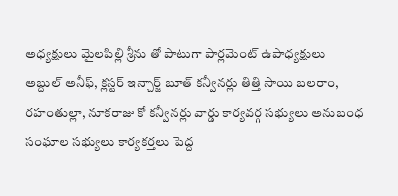అధ్యక్షులు మైలపిల్లి శ్రీను తో పాటుగా పార్లమెంట్ ఉపాధ్యక్షులు అబ్దుల్ అనీఫ్, క్లస్టర్ ఇన్చార్జ్ బూత్ కన్వీనర్లు తిత్తి సాయి బలరాం, రహంతుల్లా, నూకరాజు కో కన్వీనర్లు వార్డు కార్యవర్గ సభ్యులు అనుబంధ సంఘాల సభ్యులు కార్యకర్తలు పెద్ద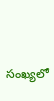సంఖ్యలో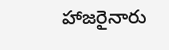హాజరైనారు